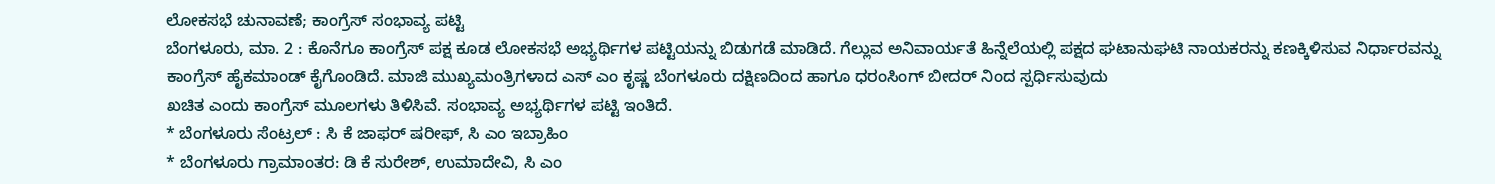ಲೋಕಸಭೆ ಚುನಾವಣೆ; ಕಾಂಗ್ರೆಸ್ ಸಂಭಾವ್ಯ ಪಟ್ಟಿ
ಬೆಂಗಳೂರು, ಮಾ. 2 : ಕೊನೆಗೂ ಕಾಂಗ್ರೆಸ್ ಪಕ್ಷ ಕೂಡ ಲೋಕಸಭೆ ಅಭ್ಯರ್ಥಿಗಳ ಪಟ್ಟಿಯನ್ನು ಬಿಡುಗಡೆ ಮಾಡಿದೆ. ಗೆಲ್ಲುವ ಅನಿವಾರ್ಯತೆ ಹಿನ್ನೆಲೆಯಲ್ಲಿ ಪಕ್ಷದ ಘಟಾನುಘಟಿ ನಾಯಕರನ್ನು ಕಣಕ್ಕಿಳಿಸುವ ನಿರ್ಧಾರವನ್ನು ಕಾಂಗ್ರೆಸ್ ಹೈಕಮಾಂಡ್ ಕೈಗೊಂಡಿದೆ. ಮಾಜಿ ಮುಖ್ಯಮಂತ್ರಿಗಳಾದ ಎಸ್ ಎಂ ಕೃಷ್ಣ ಬೆಂಗಳೂರು ದಕ್ಷಿಣದಿಂದ ಹಾಗೂ ಧರಂಸಿಂಗ್ ಬೀದರ್ ನಿಂದ ಸ್ಪರ್ಧಿಸುವುದು
ಖಚಿತ ಎಂದು ಕಾಂಗ್ರೆಸ್ ಮೂಲಗಳು ತಿಳಿಸಿವೆ. ಸಂಭಾವ್ಯ ಅಭ್ಯರ್ಥಿಗಳ ಪಟ್ಟಿ ಇಂತಿದೆ.
* ಬೆಂಗಳೂರು ಸೆಂಟ್ರಲ್ : ಸಿ ಕೆ ಜಾಫರ್ ಷರೀಫ್, ಸಿ ಎಂ ಇಬ್ರಾಹಿಂ
* ಬೆಂಗಳೂರು ಗ್ರಾಮಾಂತರ: ಡಿ ಕೆ ಸುರೇಶ್, ಉಮಾದೇವಿ, ಸಿ ಎಂ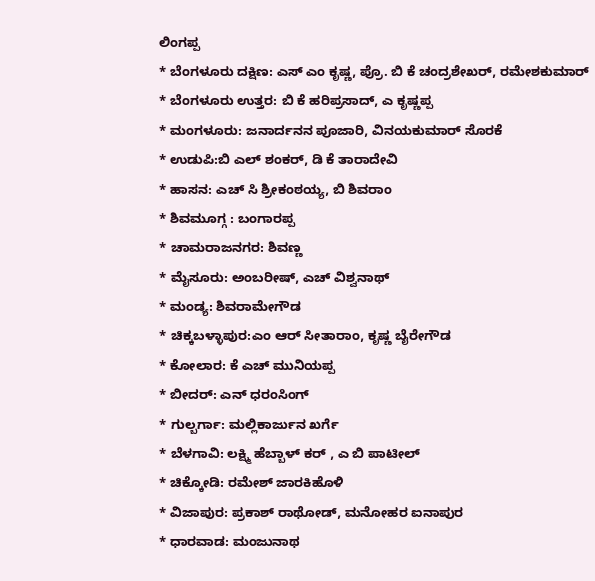ಲಿಂಗಪ್ಪ
* ಬೆಂಗಳೂರು ದಕ್ಷಿಣ: ಎಸ್ ಎಂ ಕೃಷ್ಣ, ಪ್ರೊ. ಬಿ ಕೆ ಚಂದ್ರಶೇಖರ್, ರಮೇಶಕುಮಾರ್
* ಬೆಂಗಳೂರು ಉತ್ತರ: ಬಿ ಕೆ ಹರಿಪ್ರಸಾದ್, ಎ ಕೃಷ್ಣಪ್ಪ
* ಮಂಗಳೂರು: ಜನಾರ್ದನನ ಪೂಜಾರಿ, ವಿನಯಕುಮಾರ್ ಸೊರಕೆ
* ಉಡುಪಿ:ಬಿ ಎಲ್ ಶಂಕರ್, ಡಿ ಕೆ ತಾರಾದೇವಿ
* ಹಾಸನ: ಎಚ್ ಸಿ ಶ್ರೀಕಂಠಯ್ಯ, ಬಿ ಶಿವರಾಂ
* ಶಿವಮೂಗ್ಗ : ಬಂಗಾರಪ್ಪ
* ಚಾಮರಾಜನಗರ: ಶಿವಣ್ಣ
* ಮೈಸೂರು: ಅಂಬರೀಷ್, ಎಚ್ ವಿಶ್ವನಾಥ್
* ಮಂಡ್ಯ: ಶಿವರಾಮೇಗೌಡ
* ಚಿಕ್ಕಬಳ್ಳಾಪುರ:ಎಂ ಆರ್ ಸೀತಾರಾಂ, ಕೃಷ್ಣ ಬೈರೇಗೌಡ
* ಕೋಲಾರ: ಕೆ ಎಚ್ ಮುನಿಯಪ್ಪ
* ಬೀದರ್: ಎನ್ ಧರಂಸಿಂಗ್
* ಗುಲ್ಬರ್ಗಾ: ಮಲ್ಲಿಕಾರ್ಜುನ ಖರ್ಗೆ
* ಬೆಳಗಾವಿ: ಲಕ್ಷ್ಮಿ ಹೆಬ್ಬಾಳ್ ಕರ್ , ಎ ಬಿ ಪಾಟೀಲ್
* ಚಿಕ್ಕೋಡಿ: ರಮೇಶ್ ಜಾರಕಿಹೊಳಿ
* ವಿಜಾಪುರ: ಪ್ರಕಾಶ್ ರಾಥೋಡ್, ಮನೋಹರ ಐನಾಪುರ
* ಧಾರವಾಡ: ಮಂಜುನಾಥ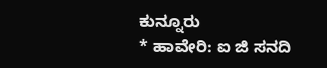ಕುನ್ನೂರು
* ಹಾವೇರಿ: ಐ ಜಿ ಸನದಿ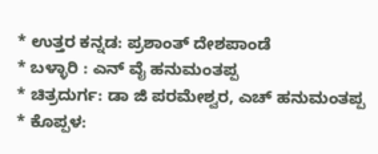* ಉತ್ತರ ಕನ್ನಡ: ಪ್ರಶಾಂತ್ ದೇಶಪಾಂಡೆ
* ಬಳ್ಳಾರಿ : ಎನ್ ವೈ ಹನುಮಂತಪ್ಪ
* ಚಿತ್ರದುರ್ಗ: ಡಾ ಜಿ ಪರಮೇಶ್ವರ, ಎಚ್ ಹನುಮಂತಪ್ಪ
* ಕೊಪ್ಪಳ: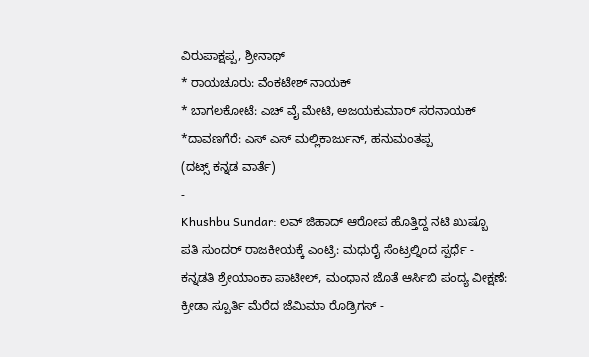ವಿರುಪಾಕ್ಷಪ್ಪ, ಶ್ರೀನಾಥ್
* ರಾಯಚೂರು: ವೆಂಕಟೇಶ್ ನಾಯಕ್
* ಬಾಗಲಕೋಟೆ: ಎಚ್ ವೈ ಮೇಟಿ, ಅಜಯಕುಮಾರ್ ಸರನಾಯಕ್
*ದಾವಣಗೆರೆ: ಎಸ್ ಎಸ್ ಮಲ್ಲಿಕಾರ್ಜುನ್, ಹನುಮಂತಪ್ಪ
(ದಟ್ಸ್ ಕನ್ನಡ ವಾರ್ತೆ)
-
Khushbu Sundar: ಲವ್ ಜಿಹಾದ್ ಆರೋಪ ಹೊತ್ತಿದ್ದ ನಟಿ ಖುಷ್ಬೂ ಪತಿ ಸುಂದರ್ ರಾಜಕೀಯಕ್ಕೆ ಎಂಟ್ರಿ: ಮಧುರೈ ಸೆಂಟ್ರಲ್ನಿಂದ ಸ್ಪರ್ಧೆ -
ಕನ್ನಡತಿ ಶ್ರೇಯಾಂಕಾ ಪಾಟೀಲ್, ಮಂಧಾನ ಜೊತೆ ಆರ್ಸಿಬಿ ಪಂದ್ಯ ವೀಕ್ಷಣೆ: ಕ್ರೀಡಾ ಸ್ಪೂರ್ತಿ ಮೆರೆದ ಜೆಮಿಮಾ ರೊಡ್ರಿಗಸ್ -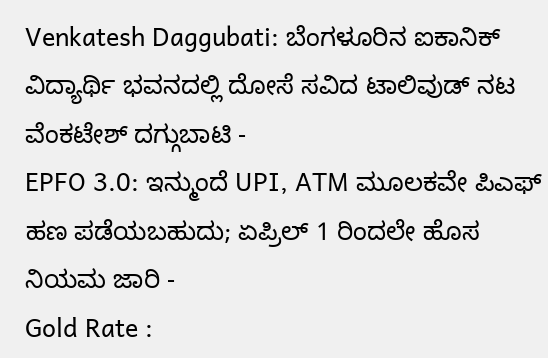Venkatesh Daggubati: ಬೆಂಗಳೂರಿನ ಐಕಾನಿಕ್ ವಿದ್ಯಾರ್ಥಿ ಭವನದಲ್ಲಿ ದೋಸೆ ಸವಿದ ಟಾಲಿವುಡ್ ನಟ ವೆಂಕಟೇಶ್ ದಗ್ಗುಬಾಟಿ -
EPFO 3.0: ಇನ್ಮುಂದೆ UPI, ATM ಮೂಲಕವೇ ಪಿಎಫ್ ಹಣ ಪಡೆಯಬಹುದು; ಏಪ್ರಿಲ್ 1 ರಿಂದಲೇ ಹೊಸ ನಿಯಮ ಜಾರಿ -
Gold Rate :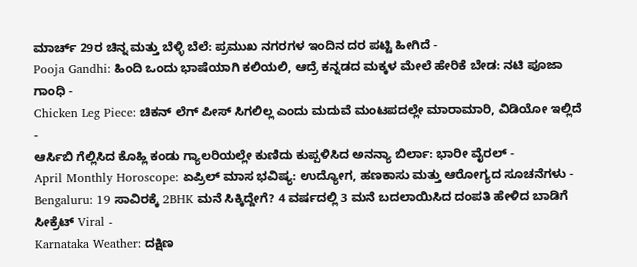ಮಾರ್ಚ್ 29ರ ಚಿನ್ನ ಮತ್ತು ಬೆಳ್ಳಿ ಬೆಲೆ: ಪ್ರಮುಖ ನಗರಗಳ ಇಂದಿನ ದರ ಪಟ್ಟಿ ಹೀಗಿದೆ -
Pooja Gandhi: ಹಿಂದಿ ಒಂದು ಭಾಷೆಯಾಗಿ ಕಲಿಯಲಿ, ಆದ್ರೆ ಕನ್ನಡದ ಮಕ್ಕಳ ಮೇಲೆ ಹೇರಿಕೆ ಬೇಡ: ನಟಿ ಪೂಜಾ ಗಾಂಧಿ -
Chicken Leg Piece: ಚಿಕನ್ ಲೆಗ್ ಪೀಸ್ ಸಿಗಲಿಲ್ಲ ಎಂದು ಮದುವೆ ಮಂಟಪದಲ್ಲೇ ಮಾರಾಮಾರಿ, ವಿಡಿಯೋ ಇಲ್ಲಿದೆ -
ಆರ್ಸಿಬಿ ಗೆಲ್ಲಿಸಿದ ಕೊಹ್ಲಿ ಕಂಡು ಗ್ಯಾಲರಿಯಲ್ಲೇ ಕುಣಿದು ಕುಪ್ಪಳಿಸಿದ ಅನನ್ಯಾ ಬಿರ್ಲಾ: ಭಾರೀ ವೈರಲ್ -
April Monthly Horoscope: ಏಪ್ರಿಲ್ ಮಾಸ ಭವಿಷ್ಯ: ಉದ್ಯೋಗ, ಹಣಕಾಸು ಮತ್ತು ಆರೋಗ್ಯದ ಸೂಚನೆಗಳು -
Bengaluru: 19 ಸಾವಿರಕ್ಕೆ 2BHK ಮನೆ ಸಿಕ್ಕಿದ್ದೇಗೆ? 4 ವರ್ಷದಲ್ಲಿ 3 ಮನೆ ಬದಲಾಯಿಸಿದ ದಂಪತಿ ಹೇಳಿದ ಬಾಡಿಗೆ ಸೀಕ್ರೆಟ್ Viral -
Karnataka Weather: ದಕ್ಷಿಣ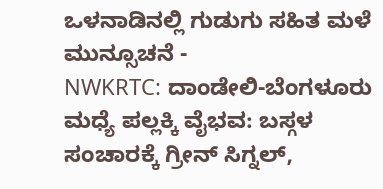ಒಳನಾಡಿನಲ್ಲಿ ಗುಡುಗು ಸಹಿತ ಮಳೆ ಮುನ್ಸೂಚನೆ -
NWKRTC: ದಾಂಡೇಲಿ-ಬೆಂಗಳೂರು ಮಧ್ಯೆ ಪಲ್ಲಕ್ಕಿ ವೈಭವ: ಬಸ್ಗಳ ಸಂಚಾರಕ್ಕೆ ಗ್ರೀನ್ ಸಿಗ್ನಲ್,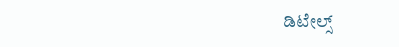ಡಿಟೇಲ್ಸ್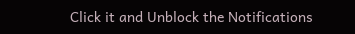Click it and Unblock the Notifications